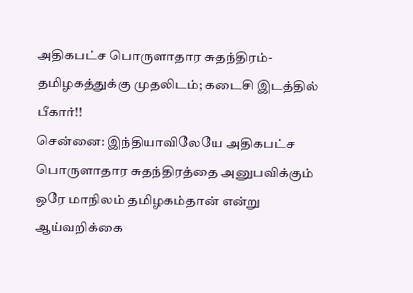அதிகபட்ச பொருளாதார சுதந்திரம்-தமிழகத்துக்கு முதலிடம்; கடைசி இடத்தில் பீகார்!!
சென்னை: இந்தியாவிலேயே அதிகபட்ச பொருளாதார சுதந்திரத்தை அனுபவிக்கும் ஒரே மாநிலம் தமிழகம்தான் என்று ஆய்வறிக்கை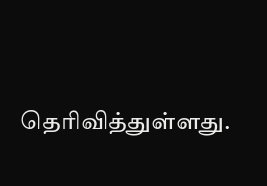தெரிவித்துள்ளது.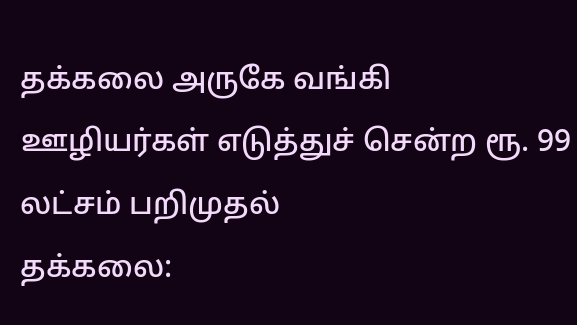தக்கலை அருகே வங்கி ஊழியர்கள் எடுத்துச் சென்ற ரூ. 99 லட்சம் பறிமுதல்
தக்கலை: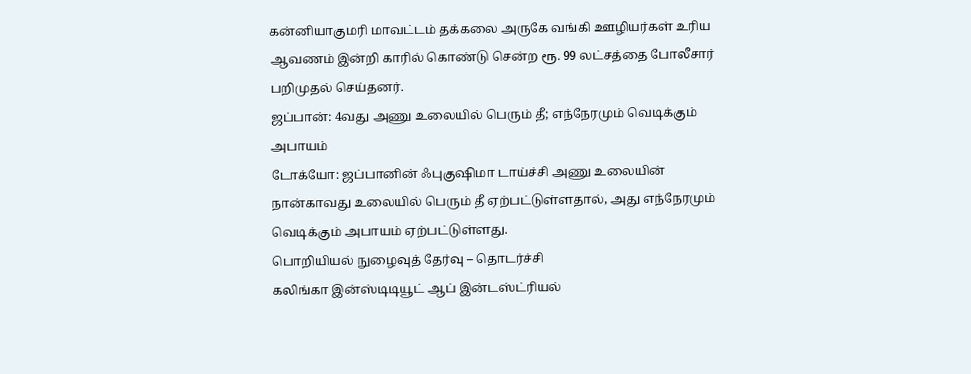கன்னியாகுமரி மாவட்டம் தக்கலை அருகே வங்கி ஊழியர்கள் உரிய ஆவணம் இன்றி காரில் கொண்டு சென்ற ரூ. 99 லட்சத்தை போலீசார் பறிமுதல் செய்தனர்.
ஜப்பான்: 4வது அணு உலையில் பெரும் தீ; எந்நேரமும் வெடிக்கும் அபாயம்
டோக்யோ: ஜப்பானின் ஃபுகுஷிமா டாய்ச்சி அணு உலையின் நான்காவது உலையில் பெரும் தீ ஏற்பட்டுள்ளதால், அது எந்நேரமும் வெடிக்கும் அபாயம் ஏற்பட்டுள்ளது.
பொறியியல் நுழைவுத் தேர்வு – தொடர்ச்சி
கலிங்கா இன்ஸ்டிடியூட் ஆப் இன்டஸ்ட்ரியல்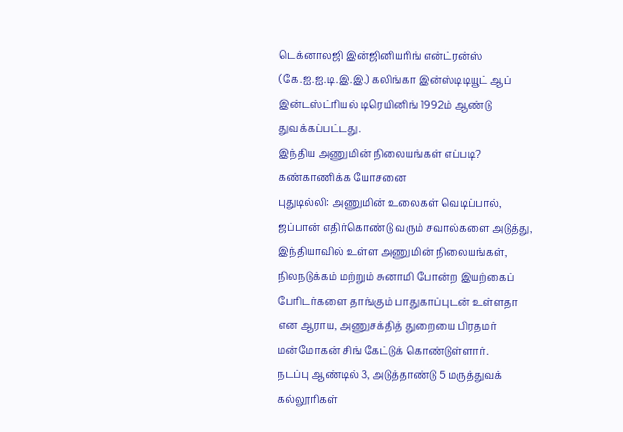டெக்னாலஜி இன்ஜினியரிங் என்ட்ரன்ஸ் (கே.ஐ.ஐ.டி.இ.இ.) கலிங்கா இன்ஸ்டிடியூட் ஆப் இன்டஸ்ட்ரியல் டிரெயினிங் 1992ம் ஆண்டு துவக்கப்பட்டது.
இந்திய அணுமின் நிலையங்கள் எப்படி? கண்காணிக்க யோசனை
புதுடில்லி: அணுமின் உலைகள் வெடிப்பால், ஜப்பான் எதிர்கொண்டு வரும் சவால்களை அடுத்து, இந்தியாவில் உள்ள அணுமின் நிலையங்கள், நிலநடுக்கம் மற்றும் சுனாமி போன்ற இயற்கைப் பேரிடர்களை தாங்கும் பாதுகாப்புடன் உள்ளதா என ஆராய, அணுசக்தித் துறையை பிரதமர் மன்மோகன் சிங் கேட்டுக் கொண்டுள்ளார்.
நடப்பு ஆண்டில் 3, அடுத்தாண்டு 5 மருத்துவக் கல்லூரிகள்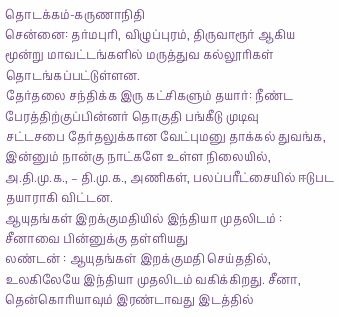தொடக்கம்-கருணாநிதி
சென்னை: தர்மபுரி, விழுப்புரம், திருவாரூர் ஆகிய மூன்று மாவட்டங்களில் மருத்துவ கல்லூரிகள் தொடங்கப்பட்டுள்ளன.
தேர்தலை சந்திக்க இரு கட்சிகளும் தயார்: நீண்ட பேரத்திற்குப்பின்னர் தொகுதி பங்கீடு முடிவு
சட்டசபை தேர்தலுக்கான வேட்புமனு தாக்கல் துவங்க, இன்னும் நான்கு நாட்களே உள்ள நிலையில், அ.தி.மு.க., – தி.மு.க., அணிகள், பலப்பரீட்சையில் ஈடுபட தயாராகி விட்டன.
ஆயுதங்கள் இறக்குமதியில் இந்தியா முதலிடம் : சீனாவை பின்னுக்கு தள்ளியது
லண்டன் : ஆயுதங்கள் இறக்குமதி செய்ததில், உலகிலேயே இந்தியா முதலிடம் வகிக்கிறது. சீனா, தென்கொரியாவும் இரண்டாவது இடத்தில்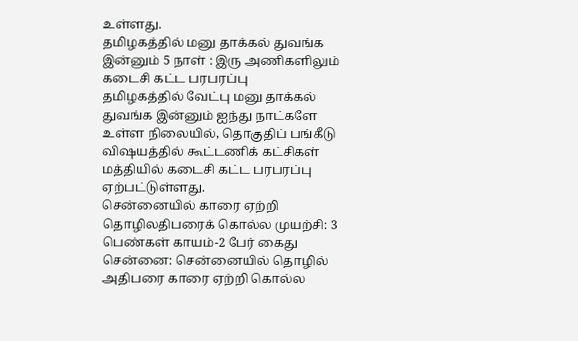உள்ளது.
தமிழகத்தில் மனு தாக்கல் துவங்க இன்னும் 5 நாள் : இரு அணிகளிலும் கடைசி கட்ட பரபரப்பு
தமிழகத்தில் வேட்பு மனு தாக்கல் துவங்க இன்னும் ஐந்து நாட்களே உள்ள நிலையில், தொகுதிப் பங்கீடு விஷயத்தில் கூட்டணிக் கட்சிகள் மத்தியில் கடைசி கட்ட பரபரப்பு ஏற்பட்டுள்ளது.
சென்னையில் காரை ஏற்றி தொழிலதிபரைக் கொல்ல முயற்சி: 3 பெண்கள் காயம்-2 பேர் கைது
சென்னை: சென்னையில் தொழில் அதிபரை காரை ஏற்றி கொல்ல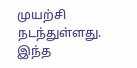முயற்சி நடந்துள்ளது. இந்த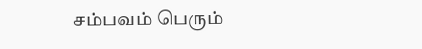சம்பவம் பெரும்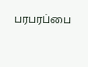பரபரப்பை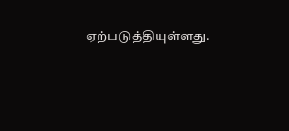ஏற்படுத்தியுள்ளது.